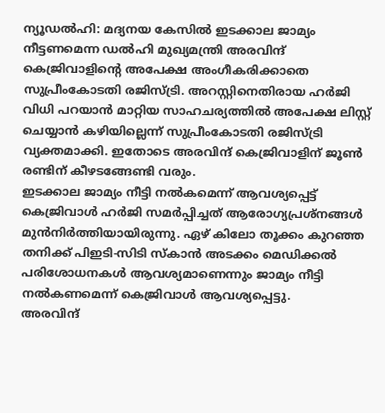ന്യൂഡൽഹി: മദ്യനയ കേസിൽ ഇടക്കാല ജാമ്യം നീട്ടണമെന്ന ഡൽഹി മുഖ്യമന്ത്രി അരവിന്ദ് കെജ്രിവാളിന്റെ അപേക്ഷ അംഗീകരിക്കാതെ സുപ്രീംകോടതി രജിസ്ട്രി. അറസ്റ്റിനെതിരായ ഹർജി വിധി പറയാൻ മാറ്റിയ സാഹചര്യത്തിൽ അപേക്ഷ ലിസ്റ്റ് ചെയ്യാൻ കഴിയില്ലെന്ന് സുപ്രീംകോടതി രജിസ്ട്രി വ്യക്തമാക്കി. ഇതോടെ അരവിന്ദ് കെജ്രിവാളിന് ജൂൺ രണ്ടിന് കീഴടങ്ങേണ്ടി വരും.
ഇടക്കാല ജാമ്യം നീട്ടി നൽകമെന്ന് ആവശ്യപ്പെട്ട് കെജ്രിവാൾ ഹർജി സമർപ്പിച്ചത് ആരോഗ്യപ്രശ്നങ്ങൾ മുൻനിർത്തിയായിരുന്നു. ഏഴ് കിലോ തൂക്കം കുറഞ്ഞ തനിക്ക് പിഇടി-സിടി സ്കാൻ അടക്കം മെഡിക്കൽ പരിശോധനകൾ ആവശ്യമാണെന്നും ജാമ്യം നീട്ടി നൽകണമെന്ന് കെജ്രിവാൾ ആവശ്യപ്പെട്ടു.
അരവിന്ദ്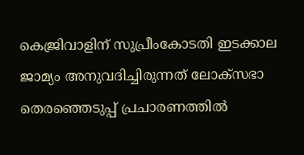കെജ്രിവാളിന് സുപ്രീംകോടതി ഇടക്കാല ജാമ്യം അനുവദിച്ചിരുന്നത് ലോക്സഭാ തെരഞ്ഞെടുപ്പ് പ്രചാരണത്തിൽ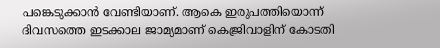പങ്കെടുക്കാൻ വേണ്ടിയാണ്. ആകെ ഇരുപത്തിയൊന്ന് ദിവസത്തെ ഇടക്കാല ജാമ്യമാണ് കെജ്രിവാളിന് കോടതി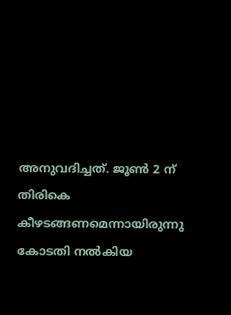അനുവദിച്ചത്. ജൂൺ 2 ന് തിരികെ കീഴടങ്ങണമെന്നായിരുന്നു കോടതി നൽകിയ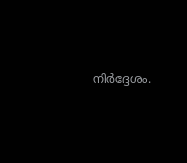നിർദ്ദേശം.